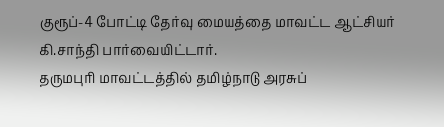குரூப்-4 போட்டி தேர்வு மையத்தை மாவட்ட ஆட்சியர் கி.சாந்தி பார்வையிட்டார்.
தருமபுரி மாவட்டத்தில் தமிழ்நாடு அரசுப்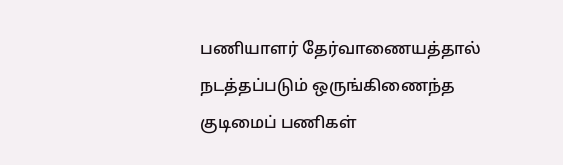பணியாளர் தேர்வாணையத்தால் நடத்தப்படும் ஒருங்கிணைந்த குடிமைப் பணிகள்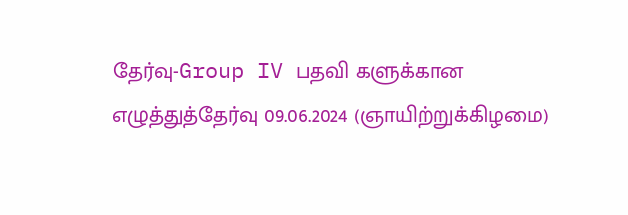தேர்வு-Group IV பதவி களுக்கான எழுத்துத்தேர்வு 09.06.2024 (ஞாயிற்றுக்கிழமை)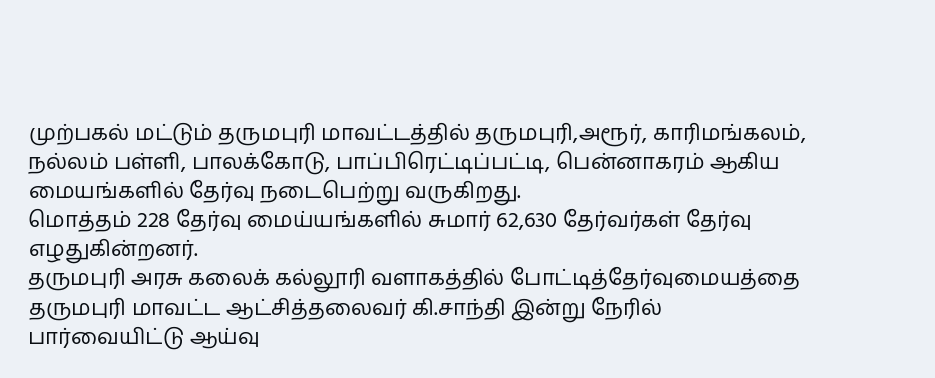முற்பகல் மட்டும் தருமபுரி மாவட்டத்தில் தருமபுரி,அரூர், காரிமங்கலம், நல்லம் பள்ளி, பாலக்கோடு, பாப்பிரெட்டிப்பட்டி, பென்னாகரம் ஆகிய மையங்களில் தேர்வு நடைபெற்று வருகிறது.
மொத்தம் 228 தேர்வு மைய்யங்களில் சுமார் 62,630 தேர்வர்கள் தேர்வு எழதுகின்றனர்.
தருமபுரி அரசு கலைக் கல்லூரி வளாகத்தில் போட்டித்தேர்வுமையத்தை
தருமபுரி மாவட்ட ஆட்சித்தலைவர் கி.சாந்தி இன்று நேரில் பார்வையிட்டு ஆய்வு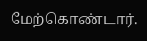மேற்கொண்டார்.